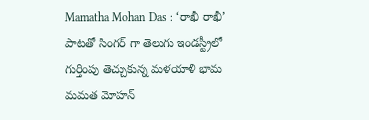Mamatha Mohan Das : ‘రాఖీ రాఖీ’ పాటతో సింగర్ గా తెలుగు ఇండస్ట్రీలో గుర్తింపు తెచ్చుకున్న మళయాళి భామ మమత మోహన్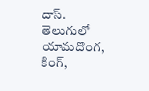దాస్. తెలుగులో యామదొంగ, కింగ్,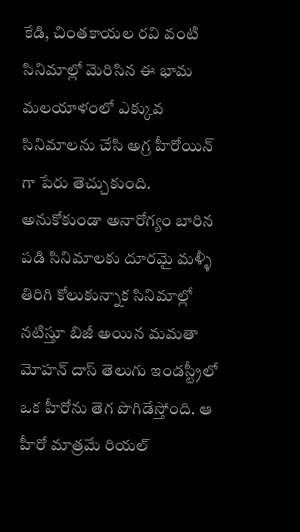కేడి, చింతకాయల రవి వంటి సినిమాల్లో మెరిసిన ఈ భామ మలయాళంలో ఎక్కువ సినిమాలను చేసి అగ్ర హీరోయిన్ గా పేరు తెచ్చుకుంది. అనుకోకుండా అనారోగ్యం బారిన పడి సినిమాలకు దూరమై మళ్ళీ తిరిగి కోలుకున్నాక సినిమాల్లో నటిస్తూ బిజీ అయిన మమతా మోహన్ దాస్ తెలుగు ఇండస్ట్రీలో ఒక హీరోను తెగ పొగిడేస్తోంది. ఆ హీరో మాత్రమే రియల్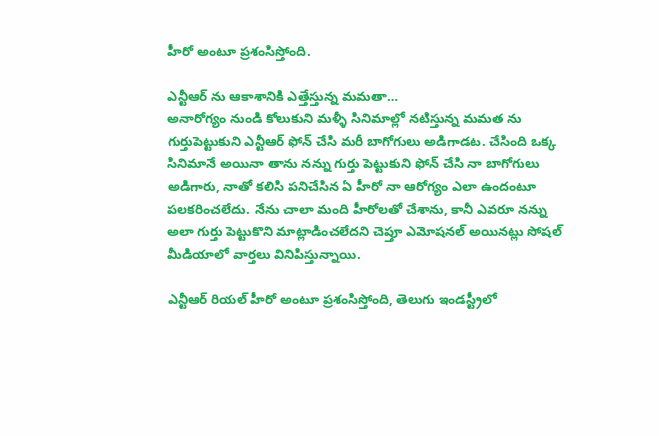హీరో అంటూ ప్రశంసిస్తోంది.

ఎన్టీఆర్ ను ఆకాశానికి ఎత్తేస్తున్న మమతా…
అనారోగ్యం నుండి కోలుకుని మళ్ళీ సినిమాల్లో నటిస్తున్న మమత ను గుర్తుపెట్టుకుని ఎన్టీఆర్ ఫోన్ చేసి మరీ బాగోగులు అడిగాడట. చేసింది ఒక్క సినిమానే అయినా తాను నన్ను గుర్తు పెట్టుకుని ఫోన్ చేసి నా బాగోగులు అడిగారు, నాతో కలిసి పనిచేసిన ఏ హీరో నా ఆరోగ్యం ఎలా ఉందంటూ పలకరించలేదు. నేను చాలా మంది హీరోలతో చేశాను, కానీ ఎవరూ నన్ను అలా గుర్తు పెట్టుకొని మాట్లాడించలేదని చెప్తూ ఎమోషనల్ అయినట్లు సోషల్ మీడియాలో వార్తలు వినిపిస్తున్నాయి.

ఎన్టీఆర్ రియల్ హీరో అంటూ ప్రశంసిస్తోంది, తెలుగు ఇండస్ట్రీలో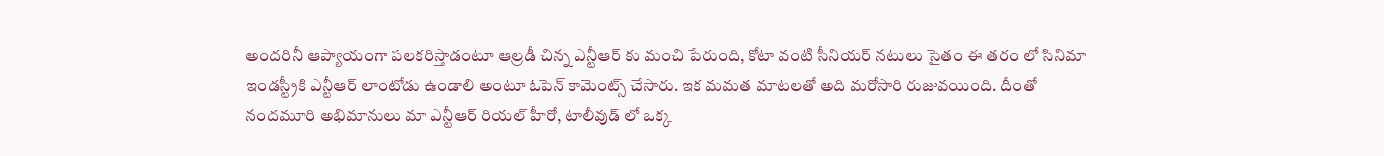అందరినీ ఆప్యాయంగా పలకరిస్తాడంటూ ఆల్రడీ చిన్న ఎన్టీఆర్ కు మంచి పేరుంది, కోటా వంటి సీనియర్ నటులు సైతం ఈ తరం లో సినిమా ఇండస్ట్రీకి ఎన్టీఆర్ లాంటోడు ఉండాలి అంటూ ఓపెన్ కామెంట్స్ చేసారు. ఇక మమత మాటలతో అది మరోసారి రుజువయింది. దీంతో నందమూరి అభిమానులు మా ఎన్టీఆర్ రియల్ హీరో, టాలీవుడ్ లో ఒక్క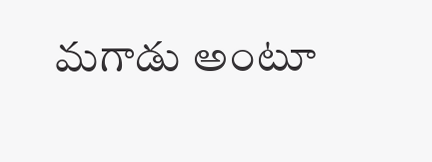మగాడు అంటూ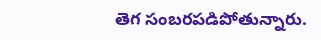తెగ సంబరపడిపోతున్నారు.